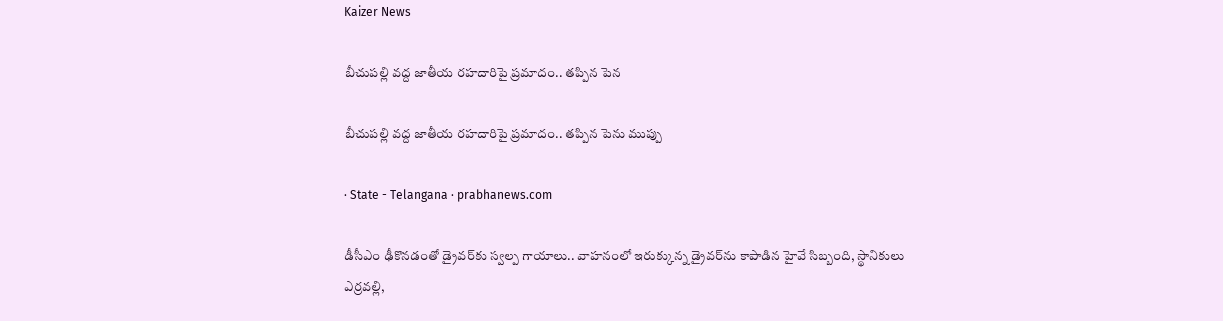Kaizer News

బీచుపల్లి వద్ద జాతీయ రహదారిపై ప్రమాదం.. తప్పిన పెన

బీచుపల్లి వద్ద జాతీయ రహదారిపై ప్రమాదం.. తప్పిన పెను ముప్పు

· State - Telangana · prabhanews.com

డీసీఎం ఢీకొనడంతో డ్రైవర్‌కు స్వల్ప గాయాలు.. వాహనంలో ఇరుక్కున్న డ్రైవర్‌ను కాపాడిన హైవే సిబ్బంది, స్థానికులు ఎర్రవల్లి,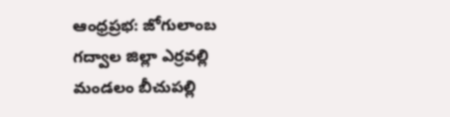ఆంధ్రప్రభ: జోగులాంబ గద్వాల జిల్లా ఎర్రవల్లి మండలం బీచుపల్లి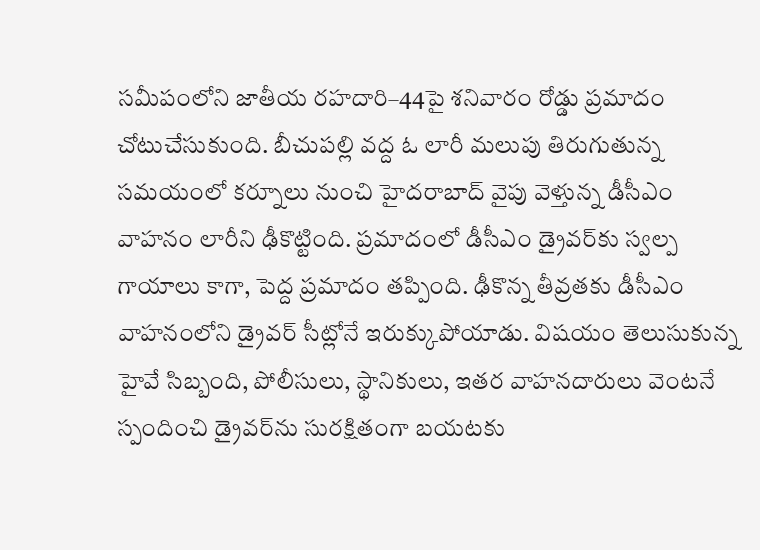సమీపంలోని జాతీయ రహదారి–44పై శనివారం రోడ్డు ప్రమాదం చోటుచేసుకుంది. బీచుపల్లి వద్ద ఓ లారీ మలుపు తిరుగుతున్న సమయంలో కర్నూలు నుంచి హైదరాబాద్ వైపు వెళ్తున్న డీసీఎం వాహనం లారీని ఢీకొట్టింది. ప్రమాదంలో డీసీఎం డ్రైవర్‌కు స్వల్ప గాయాలు కాగా, పెద్ద ప్రమాదం తప్పింది. ఢీకొన్న తీవ్రతకు డీసీఎం వాహనంలోని డ్రైవర్ సీట్లోనే ఇరుక్కుపోయాడు. విషయం తెలుసుకున్న హైవే సిబ్బంది, పోలీసులు, స్థానికులు, ఇతర వాహనదారులు వెంటనే స్పందించి డ్రైవర్‌ను సురక్షితంగా బయటకు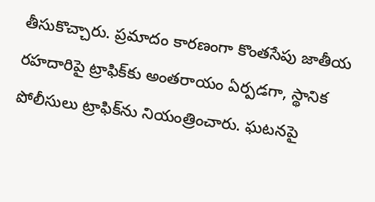తీసుకొచ్చారు. ప్రమాదం కారణంగా కొంతసేపు జాతీయ రహదారిపై ట్రాఫిక్‌కు అంతరాయం ఏర్పడగా, స్థానిక పోలీసులు ట్రాఫిక్‌ను నియంత్రించారు. ఘటనపై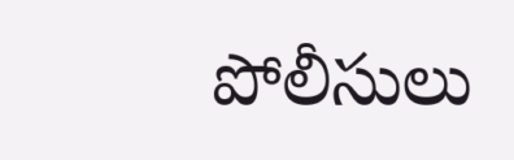పోలీసులు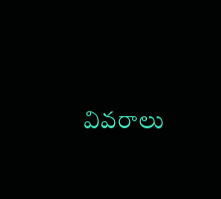వివరాలు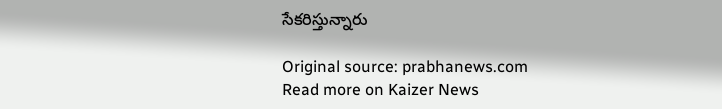సేకరిస్తున్నారు

Original source: prabhanews.com
Read more on Kaizer News